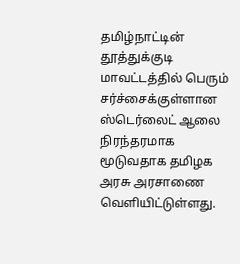தமிழ்நாட்டின் தூத்துக்குடி மாவட்டத்தில் பெரும் சர்ச்சைக்குள்ளான ஸ்டெர்லைட் ஆலை நிரந்தரமாக மூடுவதாக தமிழக அரசு அரசாணை வெளியிட்டுள்ளது.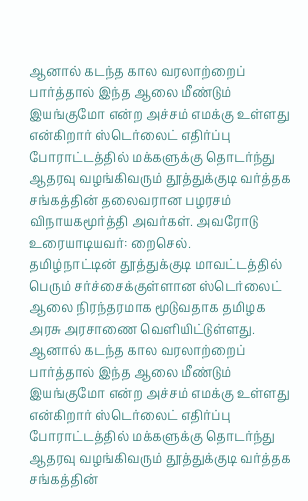ஆனால் கடந்த கால வரலாற்றைப் பார்த்தால் இந்த ஆலை மீண்டும் இயங்குமோ என்ற அச்சம் எமக்கு உள்ளது என்கிறார் ஸ்டெர்லைட் எதிர்ப்பு போராட்டத்தில் மக்களுக்கு தொடர்ந்து ஆதரவு வழங்கிவரும் தூத்துக்குடி வர்த்தக சங்கத்தின் தலைவரான பழரசம் விநாயகமூர்த்தி அவர்கள். அவரோடு உரையாடியவர்: றைசெல்.
தமிழ்நாட்டின் தூத்துக்குடி மாவட்டத்தில் பெரும் சர்ச்சைக்குள்ளான ஸ்டெர்லைட் ஆலை நிரந்தரமாக மூடுவதாக தமிழக அரசு அரசாணை வெளியிட்டுள்ளது. ஆனால் கடந்த கால வரலாற்றைப் பார்த்தால் இந்த ஆலை மீண்டும் இயங்குமோ என்ற அச்சம் எமக்கு உள்ளது என்கிறார் ஸ்டெர்லைட் எதிர்ப்பு போராட்டத்தில் மக்களுக்கு தொடர்ந்து ஆதரவு வழங்கிவரும் தூத்துக்குடி வர்த்தக சங்கத்தின்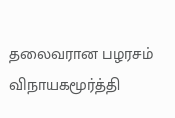தலைவரான பழரசம் விநாயகமூர்த்தி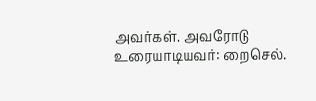அவர்கள். அவரோடு உரையாடியவர்: றைசெல்.